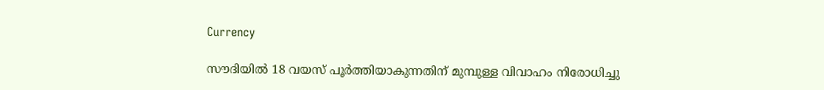Currency

സൗദിയില്‍ 18 വയസ് പൂര്‍ത്തിയാകുന്നതിന് മുമ്പുള്ള വിവാഹം നിരോധിച്ചു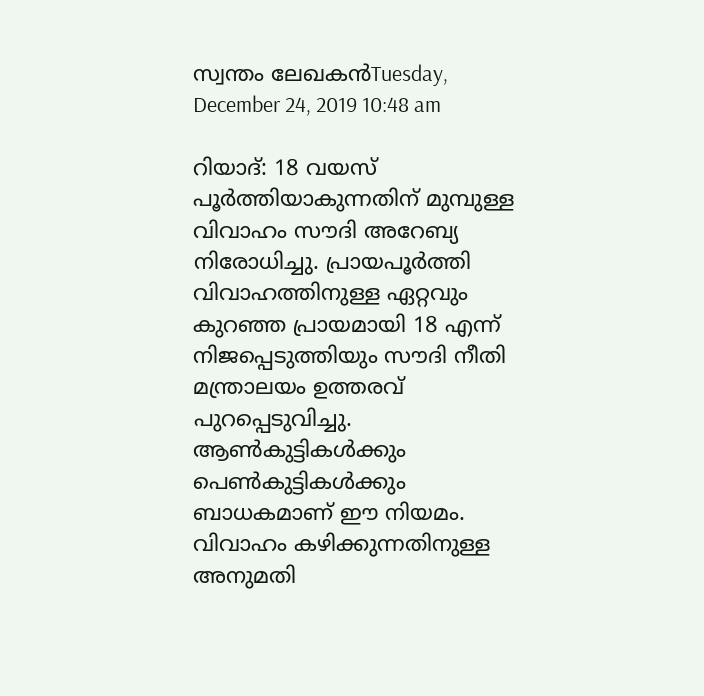സ്വന്തം ലേഖകന്‍Tuesday, December 24, 2019 10:48 am

റിയാദ്: 18 വയസ് പൂര്‍ത്തിയാകുന്നതിന് മുമ്പുള്ള വിവാഹം സൗദി അറേബ്യ നിരോധിച്ചു. പ്രായപൂര്‍ത്തി വിവാഹത്തിനുള്ള ഏറ്റവും കുറഞ്ഞ പ്രായമായി 18 എന്ന് നിജപ്പെടുത്തിയും സൗദി നീതി മന്ത്രാലയം ഉത്തരവ് പുറപ്പെടുവിച്ചു. ആണ്‍കുട്ടികള്‍ക്കും പെണ്‍കുട്ടികള്‍ക്കും ബാധകമാണ് ഈ നിയമം. വിവാഹം കഴിക്കുന്നതിനുള്ള അനുമതി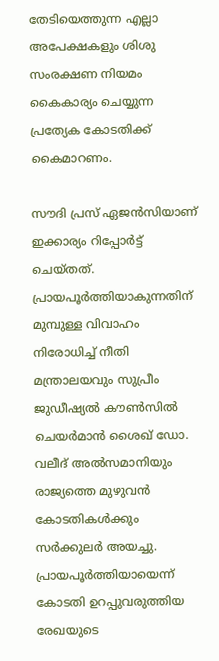തേടിയെത്തുന്ന എല്ലാ അപേക്ഷകളും ശിശു സംരക്ഷണ നിയമം കൈകാര്യം ചെയ്യുന്ന പ്രത്യേക കോടതിക്ക് കൈമാറണം.

സൗദി പ്രസ് ഏജന്‍സിയാണ് ഇക്കാര്യം റിപ്പോര്‍ട്ട് ചെയ്തത്. പ്രായപൂര്‍ത്തിയാകുന്നതിന് മുമ്പുള്ള വിവാഹം നിരോധിച്ച് നീതി മന്ത്രാലയവും സുപ്രീം ജുഡീഷ്യല്‍ കൗണ്‍സില്‍ ചെയര്‍മാന്‍ ശൈഖ് ഡോ. വലീദ് അല്‍സമാനിയും രാജ്യത്തെ മുഴുവന്‍ കോടതികള്‍ക്കും സര്‍ക്കുലര്‍ അയച്ചു. പ്രായപൂര്‍ത്തിയായെന്ന് കോടതി ഉറപ്പുവരുത്തിയ രേഖയുടെ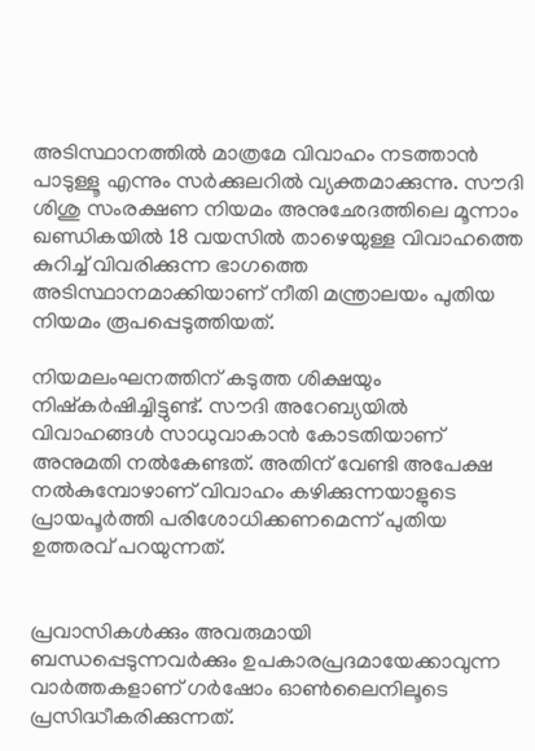അടിസ്ഥാനത്തില്‍ മാത്രമേ വിവാഹം നടത്താന്‍ പാടുള്ളൂ എന്നും സര്‍ക്കുലറില്‍ വ്യക്തമാക്കുന്നു. സൗദി ശിശു സംരക്ഷണ നിയമം അനുഛേദത്തിലെ മൂന്നാം ഖണ്ഡികയില്‍ 18 വയസില്‍ താഴെയുള്ള വിവാഹത്തെ കുറിച്ച് വിവരിക്കുന്ന ഭാഗത്തെ അടിസ്ഥാനമാക്കിയാണ് നീതി മന്ത്രാലയം പുതിയ നിയമം രൂപപ്പെടുത്തിയത്.

നിയമലംഘനത്തിന് കടുത്ത ശിക്ഷയും നിഷ്‌കര്‍ഷിച്ചിട്ടുണ്ട്. സൗദി അറേബ്യയില്‍ വിവാഹങ്ങള്‍ സാധുവാകാന്‍ കോടതിയാണ് അനുമതി നല്‍കേണ്ടത്. അതിന് വേണ്ടി അപേക്ഷ നല്‍കുമ്പോഴാണ് വിവാഹം കഴിക്കുന്നയാളുടെ പ്രായപൂര്‍ത്തി പരിശോധിക്കണമെന്ന് പുതിയ ഉത്തരവ് പറയുന്നത്.


പ്രവാസികൾക്കും അവരുമായി ബന്ധപ്പെടുന്നവർക്കും ഉപകാരപ്രദമായേക്കാവുന്ന വാർത്തകളാണ് ഗർഷോം ഓൺലൈനിലൂടെ പ്രസിദ്ധീകരിക്കുന്നത്.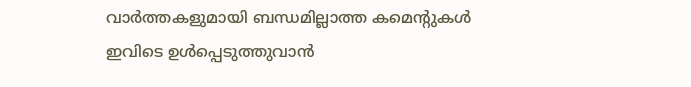വാർത്തകളുമായി ബന്ധമില്ലാത്ത കമെന്റുകൾ ഇവിടെ ഉൾപ്പെടുത്തുവാൻ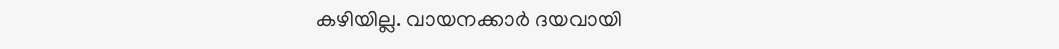കഴിയില്ല. വായനക്കാർ ദയവായി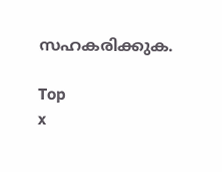സഹകരിക്കുക.

Top
x